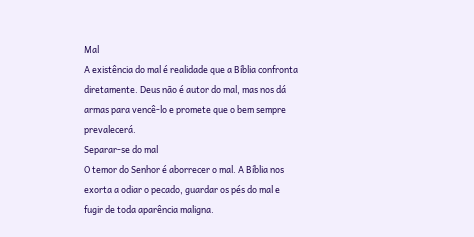Mal
A existência do mal é realidade que a Bíblia confronta diretamente. Deus não é autor do mal, mas nos dá armas para vencê-lo e promete que o bem sempre prevalecerá.
Separar-se do mal
O temor do Senhor é aborrecer o mal. A Bíblia nos exorta a odiar o pecado, guardar os pés do mal e fugir de toda aparência maligna.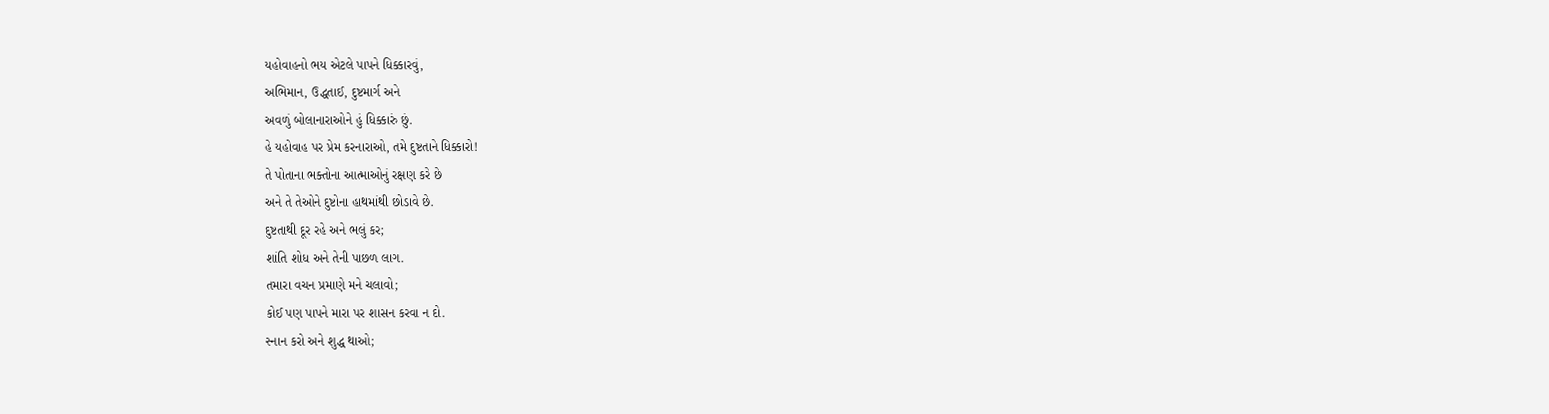યહોવાહનો ભય એટલે પાપને ધિક્કારવું,
અભિમાન, ઉદ્ધતાઈ, દુષ્ટમાર્ગ અને
અવળું બોલાનારાઓને હું ધિક્કારું છું.
હે યહોવાહ પર પ્રેમ કરનારાઓ, તમે દુષ્ટતાને ધિક્કારો!
તે પોતાના ભક્તોના આત્માઓનું રક્ષણ કરે છે
અને તે તેઓને દુષ્ટોના હાથમાંથી છોડાવે છે.
દુષ્ટતાથી દૂર રહે અને ભલું કર;
શાંતિ શોધ અને તેની પાછળ લાગ.
તમારા વચન પ્રમાણે મને ચલાવો;
કોઈ પણ પાપને મારા પર શાસન કરવા ન દો.
સ્નાન કરો અને શુદ્ધ થાઓ;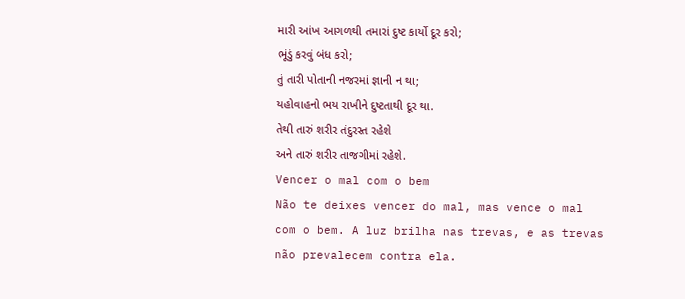મારી આંખ આગળથી તમારાં દુષ્ટ કાર્યો દૂર કરો;
ભૂંડું કરવું બંધ કરો;
તું તારી પોતાની નજરમાં જ્ઞાની ન થા;
યહોવાહનો ભય રાખીને દુષ્ટતાથી દૂર થા.
તેથી તારું શરીર તંદુરસ્ત રહેશે
અને તારું શરીર તાજગીમાં રહેશે.
Vencer o mal com o bem
Não te deixes vencer do mal, mas vence o mal com o bem. A luz brilha nas trevas, e as trevas não prevalecem contra ela.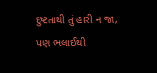દુષ્ટતાથી તું હારી ન જા, પણ ભલાઈથી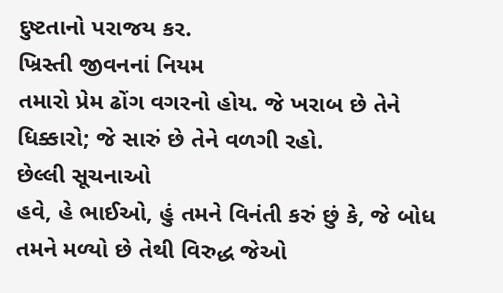દુષ્ટતાનો પરાજય કર.
ખ્રિસ્તી જીવનનાં નિયમ
તમારો પ્રેમ ઢોંગ વગરનો હોય. જે ખરાબ છે તેને ધિક્કારો; જે સારું છે તેને વળગી રહો.
છેલ્લી સૂચનાઓ
હવે, હે ભાઈઓ, હું તમને વિનંતી કરું છું કે, જે બોધ તમને મળ્યો છે તેથી વિરુદ્ધ જેઓ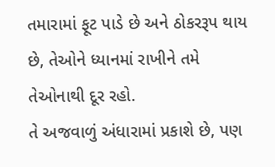તમારામાં ફૂટ પાડે છે અને ઠોકરરૂપ થાય છે, તેઓને ધ્યાનમાં રાખીને તમે તેઓનાથી દૂર રહો.
તે અજવાળું અંધારામાં પ્રકાશે છે, પણ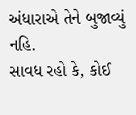અંધારાએ તેને બુજાવ્યું નહિ.
સાવધ રહો કે, કોઈ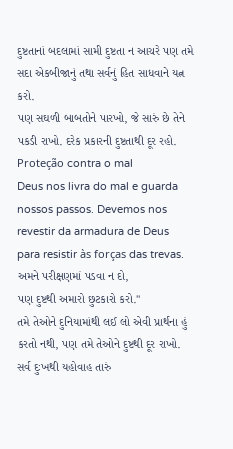દુષ્ટતાનાં બદલામાં સામી દુષ્ટતા ન આચરે પણ તમે સદા એકબીજાનું તથા સર્વનું હિત સાધવાને યત્ન કરો.
પણ સઘળી બાબતોને પારખો, જે સારું છે તેને પકડી રાખો. દરેક પ્રકારની દુષ્ટતાથી દૂર રહો.
Proteção contra o mal
Deus nos livra do mal e guarda nossos passos. Devemos nos revestir da armadura de Deus para resistir às forças das trevas.
અમને પરીક્ષણમાં પડવા ન દો,
પણ દુષ્ટથી અમારો છુટકારો કરો."
તમે તેઓને દુનિયામાંથી લઈ લો એવી પ્રાર્થના હું કરતો નથી, પણ તમે તેઓને દુષ્ટથી દૂર રાખો.
સર્વ દુઃખથી યહોવાહ તારું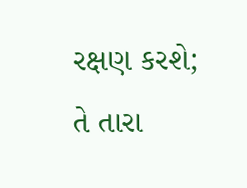રક્ષણ કરશે;
તે તારા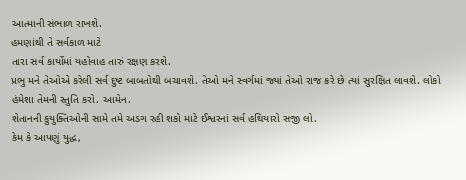આત્માની સંભાળ રાખશે.
હમણાંથી તે સર્વકાળ માટે
તારા સર્વ કાર્યોમાં યહોવાહ તારું રક્ષણ કરશે.
પ્રભુ મને તેઓએ કરેલી સર્વ દુષ્ટ બાબતોથી બચાવશે. તેઓ મને સ્વર્ગમાં જ્યાં તેઓ રાજ કરે છે ત્યાં સુરક્ષિત લાવશે. લોકો હંમેશા તેમની સ્તુતિ કરો. આમેન.
શેતાનની કુયુક્તિઓની સામે તમે અડગ રહી શકો માટે ઈશ્વરનાં સર્વ હથિયારો સજી લો.
કેમ કે આપણું યુદ્ધ,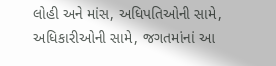લોહી અને માંસ, અધિપતિઓની સામે, અધિકારીઓની સામે, જગતમાંનાં આ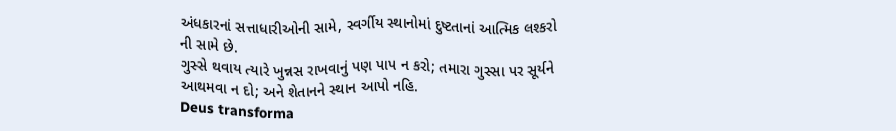અંધકારનાં સત્તાધારીઓની સામે, સ્વર્ગીય સ્થાનોમાં દુષ્ટતાનાં આત્મિક લશ્કરો ની સામે છે.
ગુસ્સે થવાય ત્યારે ખુન્નસ રાખવાનું પણ પાપ ન કરો; તમારા ગુસ્સા પર સૂર્યને આથમવા ન દો; અને શેતાનને સ્થાન આપો નહિ.
Deus transforma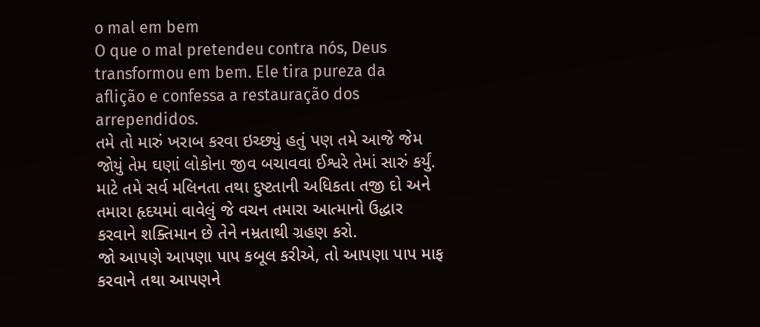o mal em bem
O que o mal pretendeu contra nós, Deus transformou em bem. Ele tira pureza da aflição e confessa a restauração dos arrependidos.
તમે તો મારું ખરાબ કરવા ઇચ્છ્યું હતું પણ તમે આજે જેમ જોયું તેમ ઘણાં લોકોના જીવ બચાવવા ઈશ્વરે તેમાં સારું કર્યું.
માટે તમે સર્વ મલિનતા તથા દુષ્ટતાની અધિકતા તજી દો અને તમારા હૃદયમાં વાવેલું જે વચન તમારા આત્માનો ઉદ્ધાર કરવાને શક્તિમાન છે તેને નમ્રતાથી ગ્રહણ કરો.
જો આપણે આપણા પાપ કબૂલ કરીએ, તો આપણા પાપ માફ કરવાને તથા આપણને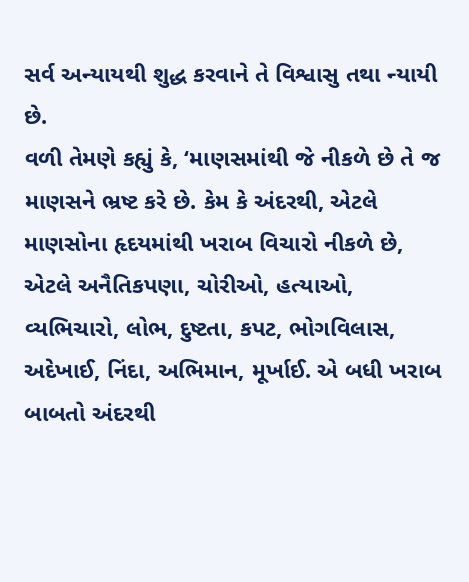સર્વ અન્યાયથી શુદ્ધ કરવાને તે વિશ્વાસુ તથા ન્યાયી છે.
વળી તેમણે કહ્યું કે, ‘માણસમાંથી જે નીકળે છે તે જ માણસને ભ્રષ્ટ કરે છે. કેમ કે અંદરથી, એટલે માણસોના હૃદયમાંથી ખરાબ વિચારો નીકળે છે, એટલે અનૈતિકપણા, ચોરીઓ, હત્યાઓ, વ્યભિચારો, લોભ, દુષ્ટતા, કપટ, ભોગવિલાસ, અદેખાઈ, નિંદા, અભિમાન, મૂર્ખાઈ. એ બધી ખરાબ બાબતો અંદરથી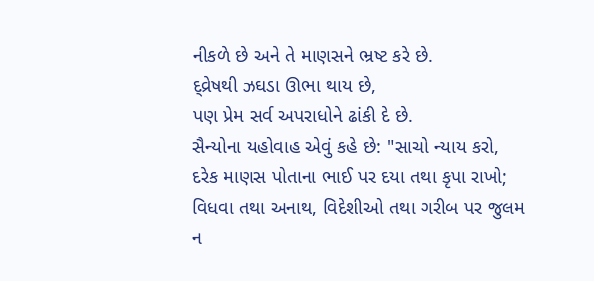નીકળે છે અને તે માણસને ભ્રષ્ટ કરે છે.
દ્વ્રેષથી ઝઘડા ઊભા થાય છે,
પણ પ્રેમ સર્વ અપરાધોને ઢાંકી દે છે.
સૈન્યોના યહોવાહ એવું કહે છે: "સાચો ન્યાય કરો,
દરેક માણસ પોતાના ભાઈ પર દયા તથા કૃપા રાખો;
વિધવા તથા અનાથ, વિદેશીઓ તથા ગરીબ પર જુલમ ન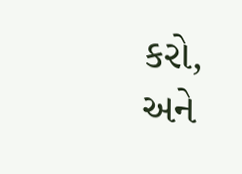કરો,
અને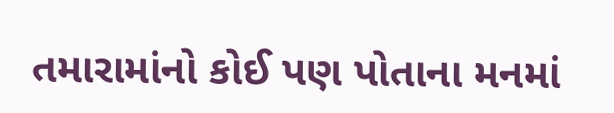તમારામાંનો કોઈ પણ પોતાના મનમાં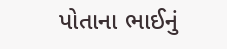પોતાના ભાઈનું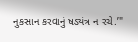નુકસાન કરવાનું ષડ્યંત્ર ન રચે.’"